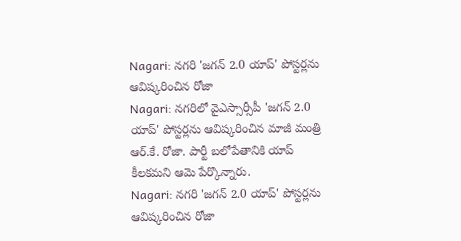Nagari: నగరి 'జగన్ 2.0 యాప్' పోస్టర్లను ఆవిష్కరించిన రోజా
Nagari: నగరిలో వైఎస్సార్సీపీ 'జగన్ 2.0 యాప్' పోస్టర్లను ఆవిష్కరించిన మాజీ మంత్రి ఆర్.కే. రోజా. పార్టీ బలోపేతానికి యాప్ కీలకమని ఆమె పేర్కొన్నారు.
Nagari: నగరి 'జగన్ 2.0 యాప్' పోస్టర్లను ఆవిష్కరించిన రోజా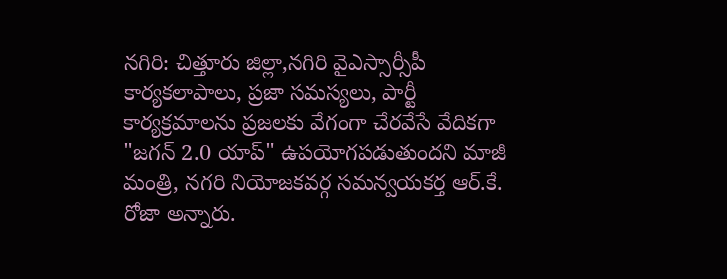నగిరి: చిత్తూరు జిల్లా,నగిరి వైఎస్సార్సీపీ కార్యకలాపాలు, ప్రజా సమస్యలు, పార్టీ కార్యక్రమాలను ప్రజలకు వేగంగా చేరవేసే వేదికగా "జగన్ 2.0 యాప్" ఉపయోగపడుతుందని మాజీ మంత్రి, నగరి నియోజకవర్గ సమన్వయకర్త ఆర్.కే. రోజా అన్నారు.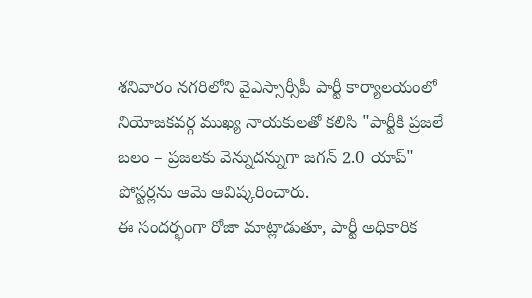శనివారం నగరిలోని వైఎస్సార్సీపీ పార్టీ కార్యాలయంలో నియోజకవర్గ ముఖ్య నాయకులతో కలిసి "పార్టీకి ప్రజలే బలం – ప్రజలకు వెన్నుదన్నుగా జగన్ 2.0 యాప్" పోస్టర్లను ఆమె ఆవిష్కరించారు.
ఈ సందర్భంగా రోజా మాట్లాడుతూ, పార్టీ అధికారిక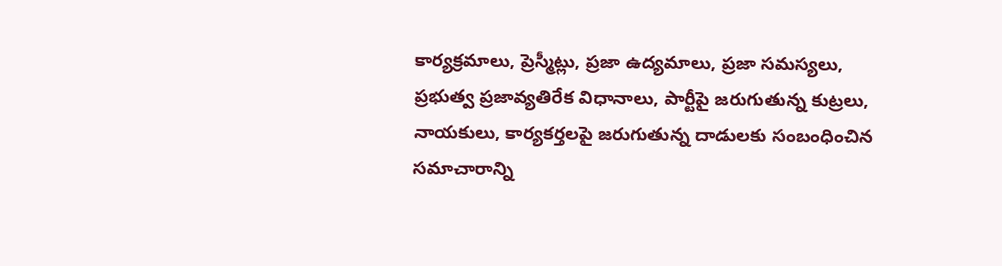కార్యక్రమాలు, ప్రెస్మీట్లు, ప్రజా ఉద్యమాలు, ప్రజా సమస్యలు, ప్రభుత్వ ప్రజావ్యతిరేక విధానాలు, పార్టీపై జరుగుతున్న కుట్రలు, నాయకులు, కార్యకర్తలపై జరుగుతున్న దాడులకు సంబంధించిన సమాచారాన్ని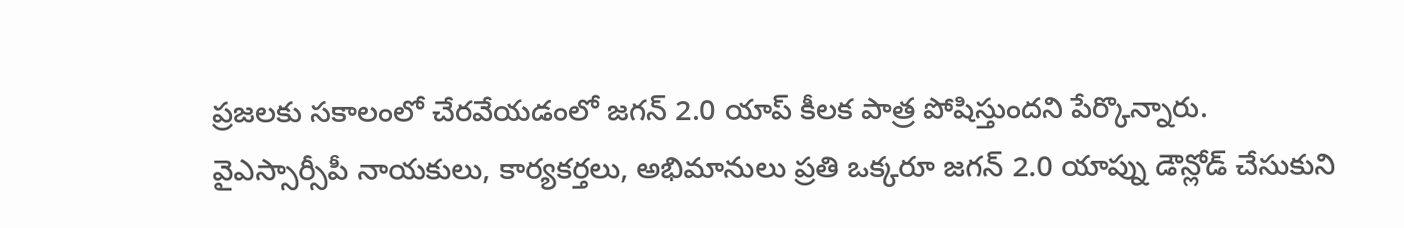ప్రజలకు సకాలంలో చేరవేయడంలో జగన్ 2.0 యాప్ కీలక పాత్ర పోషిస్తుందని పేర్కొన్నారు.
వైఎస్సార్సీపీ నాయకులు, కార్యకర్తలు, అభిమానులు ప్రతి ఒక్కరూ జగన్ 2.0 యాప్ను డౌన్లోడ్ చేసుకుని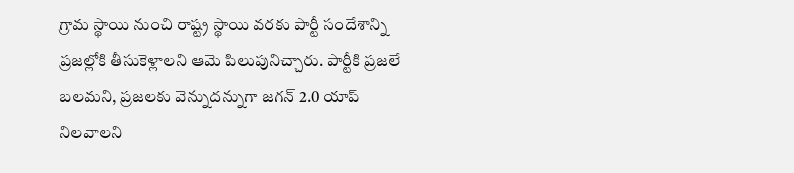గ్రామ స్థాయి నుంచి రాష్ట్ర స్థాయి వరకు పార్టీ సందేశాన్ని ప్రజల్లోకి తీసుకెళ్లాలని ఆమె పిలుపునిచ్చారు. పార్టీకి ప్రజలే బలమని, ప్రజలకు వెన్నుదన్నుగా జగన్ 2.0 యాప్ నిలవాలని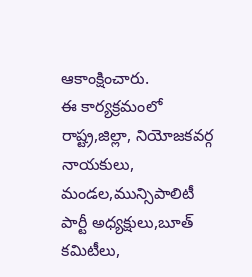ఆకాంక్షించారు.
ఈ కార్యక్రమంలో రాష్ట్ర,జిల్లా, నియోజకవర్గ నాయకులు, మండల,మున్సిపాలిటీ పార్టీ అధ్యక్షులు,బూత్ కమిటీలు,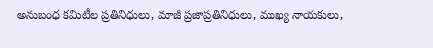అనుబంధ కమిటీల ప్రతినిధులు, మాజీ ప్రజాప్రతినిధులు, ముఖ్య నాయకులు,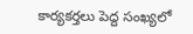కార్యకర్తలు పెద్ద సంఖ్యలో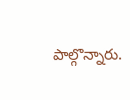పాల్గొన్నారు.